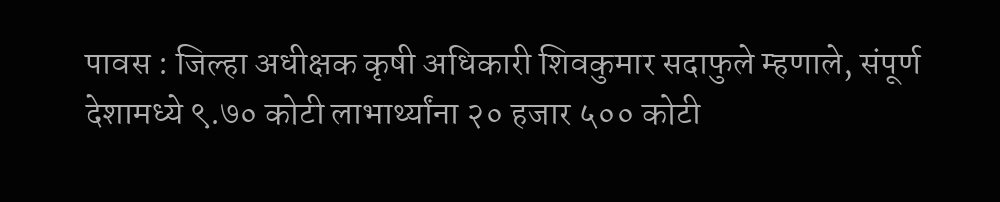पावस : जिल्हा अधीक्षक कृषी अधिकारी शिवकुमार सदाफुले म्हणाले, संपूर्ण देशामध्ये ९.७० कोटी लाभार्थ्यांना २० हजार ५०० कोटी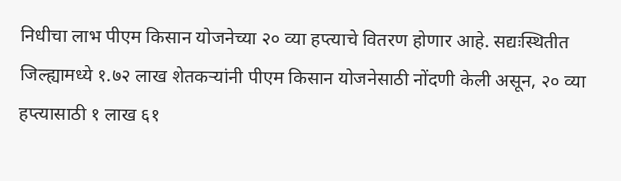निधीचा लाभ पीएम किसान योजनेच्या २० व्या हप्त्याचे वितरण होणार आहे. सद्यःस्थितीत जिल्ह्यामध्ये १.७२ लाख शेतकऱ्यांनी पीएम किसान योजनेसाठी नोंदणी केली असून, २० व्या हप्त्यासाठी १ लाख ६१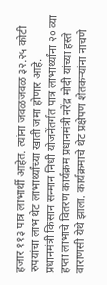हजार ११३ पात्र लाभार्थी आहेत. त्यांना जवळजवळ ३२.२५ कोटी रुपयांचा लाभ थेट लाभार्थ्यांच्या खाती जमा होणार आहे.
प्रधानमंत्री किसान सन्मान निधी योजनेंतर्गत पात्र लाभार्थ्यांना २० व्या हप्ता लाभाचे वितरण कार्यक्रम प्रधानमंत्री नरेंद्र मोदी यांच्या हस्ते वाराणसी येथे झाला. कार्यक्रमाचे थेट प्रक्षेपण शेतकऱ्यांना नाचणे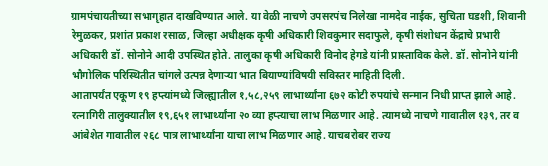ग्रामपंचायतीच्या सभागृहात दाखविण्यात आले. या वेळी नाचणे उपसरपंच निलेखा नामदेव नाईक, सुचिता घडशी, शिवानी रेमुळकर, प्रशांत प्रकाश रसाळ, जिल्हा अधीक्षक कृषी अधिकारी शिवकुमार सदाफुले, कृषी संशोधन केंद्राचे प्रभारी अधिकारी डॉ. सोनोने आदी उपस्थित होते. तालुका कृषी अधिकारी विनोद हेगडे यांनी प्रास्ताविक केले. डॉ. सोनोने यांनी भौगोलिक परिस्थितीत चांगले उत्पन्न देणाऱ्या भात बियाण्यांविषयी सविस्तर माहिती दिली.
आतापर्यंत एकूण १९ हप्त्यांमध्ये जिल्ह्यातील १,५८,२५९ लाभार्थ्यांना ६७२ कोटी रुपयांचे सन्मान निधी प्राप्त झाले आहे. रत्नागिरी तालुक्यातील १९,६५१ लाभार्थ्यांना २० व्या हप्त्याचा लाभ मिळणार आहे. त्यामध्ये नाचणे गावातील १३९, तर व आंबेशेत गावातील २६८ पात्र लाभार्थ्यांना याचा लाभ मिळणार आहे. याचबरोबर राज्य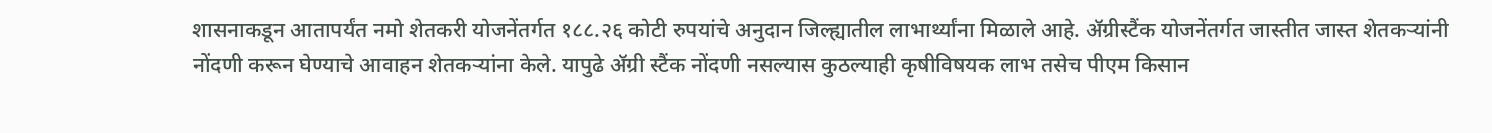शासनाकडून आतापर्यंत नमो शेतकरी योजनेंतर्गत १८८.२६ कोटी रुपयांचे अनुदान जिल्ह्यातील लाभार्थ्यांना मिळाले आहे. ॲग्रीस्टैंक योजनेंतर्गत जास्तीत जास्त शेतकऱ्यांनी नोंदणी करून घेण्याचे आवाहन शेतकऱ्यांना केले. यापुढे ॲग्री स्टैंक नोंदणी नसल्यास कुठल्याही कृषीविषयक लाभ तसेच पीएम किसान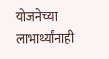योजनेच्या लाभार्थ्यांनाही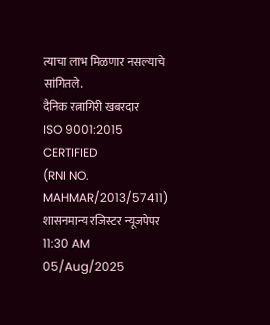त्याचा लाभ मिळणार नसल्याचे सांगितले.
दैनिक रत्नागिरी खबरदार
ISO 9001:2015 CERTIFIED
(RNI NO. MAHMAR/2013/57411)
शासनमान्य रजिस्टर न्यूजपेपर
11:30 AM 05/Aug/2025